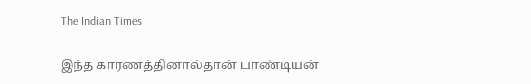The Indian Times

இந்த காரணத்தினால்தான் பாண்டியன்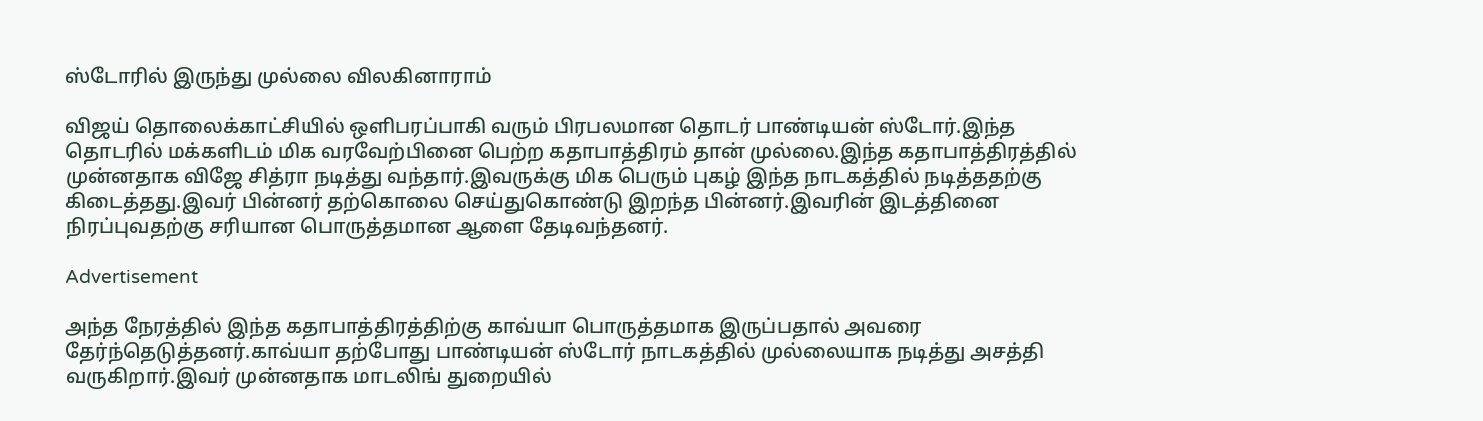ஸ்டோரில் இருந்து முல்லை விலகினாராம்

விஜய் தொலைக்காட்சியில் ஒளிபரப்பாகி வரும் பிரபலமான தொடர் பாண்டியன் ஸ்டோர்.இந்த தொடரில் மக்களிடம் மிக வரவேற்பினை பெற்ற கதாபாத்திரம் தான் முல்லை.இந்த கதாபாத்திரத்தில் முன்னதாக விஜே சித்ரா நடித்து வந்தார்.இவருக்கு மிக பெரும் புகழ் இந்த நாடகத்தில் நடித்ததற்கு கிடைத்தது.இவர் பின்னர் தற்கொலை செய்துகொண்டு இறந்த பின்னர்.இவரின் இடத்தினை நிரப்புவதற்கு சரியான பொருத்தமான ஆளை தேடிவந்தனர்.

Advertisement

அந்த நேரத்தில் இந்த கதாபாத்திரத்திற்கு காவ்யா பொருத்தமாக இருப்பதால் அவரை தேர்ந்தெடுத்தனர்.காவ்யா தற்போது பாண்டியன் ஸ்டோர் நாடகத்தில் முல்லையாக நடித்து அசத்தி வருகிறார்.இவர் முன்னதாக மாடலிங் துறையில்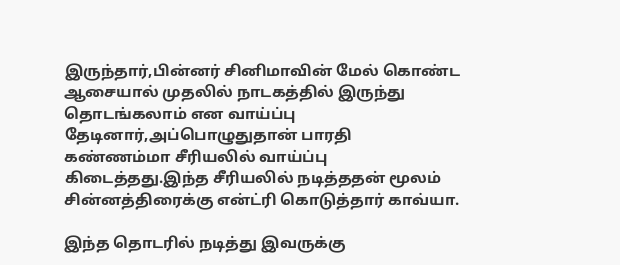இருந்தார்,பின்னர் சினிமாவின் மேல் கொண்ட ஆசையால் முதலில் நாடகத்தில் இருந்து தொடங்கலாம் என வாய்ப்பு தேடினார்,அப்பொழுதுதான் பாரதி கண்ணம்மா சீரியலில் வாய்ப்பு கிடைத்தது.இந்த சீரியலில் நடித்ததன் மூலம் சின்னத்திரைக்கு என்ட்ரி கொடுத்தார் காவ்யா.

இந்த தொடரில் நடித்து இவருக்கு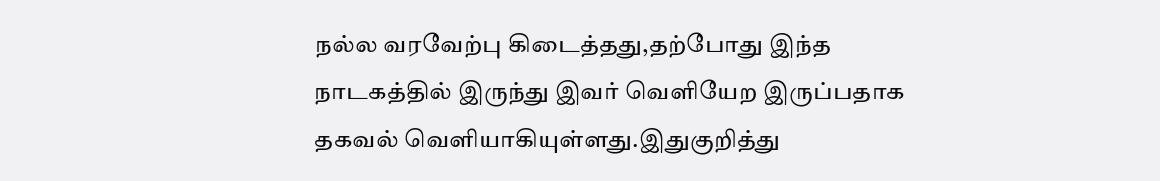நல்ல வரவேற்பு கிடைத்தது,தற்போது இந்த நாடகத்தில் இருந்து இவர் வெளியேற இருப்பதாக தகவல் வெளியாகியுள்ளது.இதுகுறித்து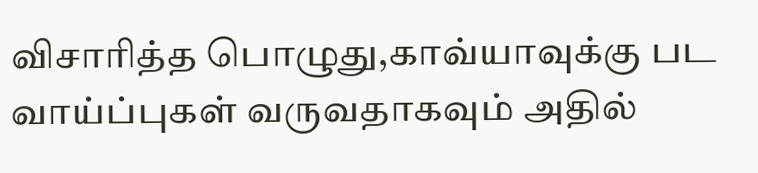விசாரித்த பொழுது,காவ்யாவுக்கு பட வாய்ப்புகள் வருவதாகவும் அதில்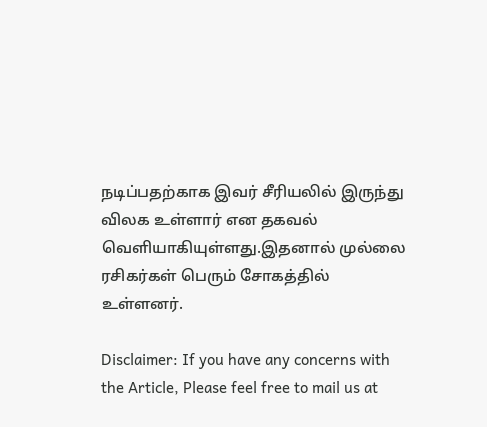நடிப்பதற்காக இவர் சீரியலில் இருந்து விலக உள்ளார் என தகவல் வெளியாகியுள்ளது.இதனால் முல்லை ரசிகர்கள் பெரும் சோகத்தில் உள்ளனர்.

Disclaimer: If you have any concerns with the Article, Please feel free to mail us at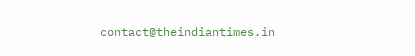contact@theindiantimes.in